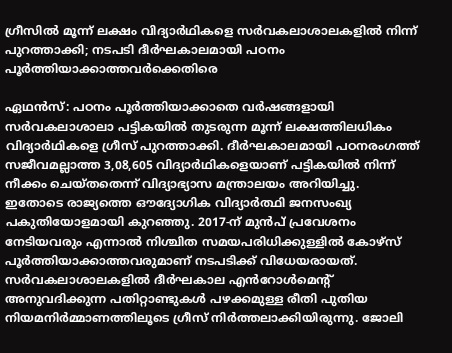ഗ്രീസിൽ മൂന്ന് ലക്ഷം വിദ്യാർഥികളെ സർവകലാശാലകളിൽ നിന്ന് പുറത്താക്കി; നടപടി ദീർഘകാലമായി പഠനം പൂർത്തിയാക്കാത്തവർക്കെതിരെ

ഏഥൻസ്: പഠനം പൂർത്തിയാക്കാതെ വർഷങ്ങളായി സർവകലാശാലാ പട്ടികയിൽ തുടരുന്ന മൂന്ന് ലക്ഷത്തിലധികം വിദ്യാർഥികളെ ഗ്രീസ് പുറത്താക്കി. ദീർഘകാലമായി പഠനരംഗത്ത് സജീവമല്ലാത്ത 3,08,605 വിദ്യാർഥികളെയാണ് പട്ടികയിൽ നിന്ന് നീക്കം ചെയ്തതെന്ന് വിദ്യാഭ്യാസ മന്ത്രാലയം അറിയിച്ചു.
ഇതോടെ രാജ്യത്തെ ഔദ്യോഗിക വിദ്യാർത്ഥി ജനസംഖ്യ പകുതിയോളമായി കുറഞ്ഞു. 2017-ന് മുൻപ് പ്രവേശനം നേടിയവരും എന്നാൽ നിശ്ചിത സമയപരിധിക്കുള്ളിൽ കോഴ്സ് പൂർത്തിയാക്കാത്തവരുമാണ് നടപടിക്ക് വിധേയരായത്.
സർവകലാശാലകളിൽ ദീർഘകാല എൻറോൾമെന്റ് അനുവദിക്കുന്ന പതിറ്റാണ്ടുകൾ പഴക്കമുള്ള രീതി പുതിയ നിയമനിർമ്മാണത്തിലൂടെ ഗ്രീസ് നിർത്തലാക്കിയിരുന്നു. ജോലി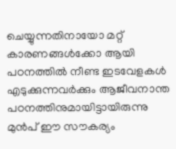ചെയ്യുന്നതിനായോ മറ്റ് കാരണങ്ങൾക്കോ ആയി പഠനത്തിൽ നീണ്ട ഇടവേളകൾ എടുക്കുന്നവർക്കും ആജീവനാന്ത പഠനത്തിനുമായിട്ടായിരുന്നു മുൻപ് ഈ സൗകര്യം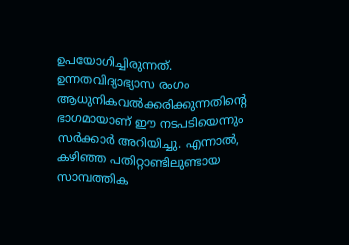ഉപയോഗിച്ചിരുന്നത്.
ഉന്നതവിദ്യാഭ്യാസ രംഗം ആധുനികവൽക്കരിക്കുന്നതിന്റെ ഭാഗമായാണ് ഈ നടപടിയെന്നും സർക്കാർ അറിയിച്ചു. എന്നാൽ, കഴിഞ്ഞ പതിറ്റാണ്ടിലുണ്ടായ സാമ്പത്തിക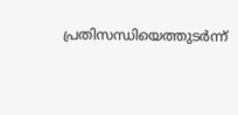പ്രതിസന്ധിയെത്തുടർന്ന്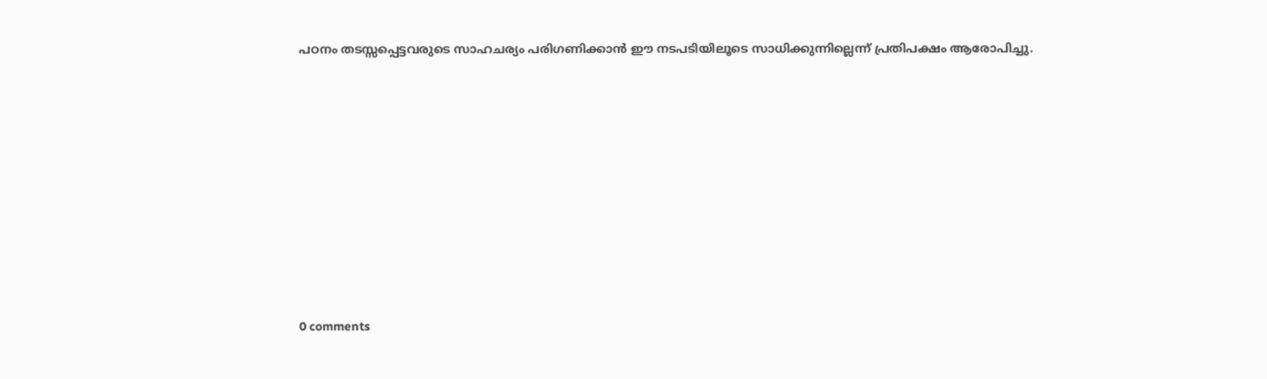പഠനം തടസ്സപ്പെട്ടവരുടെ സാഹചര്യം പരിഗണിക്കാൻ ഈ നടപടിയിലൂടെ സാധിക്കുന്നില്ലെന്ന് പ്രതിപക്ഷം ആരോപിച്ചു.










0 comments